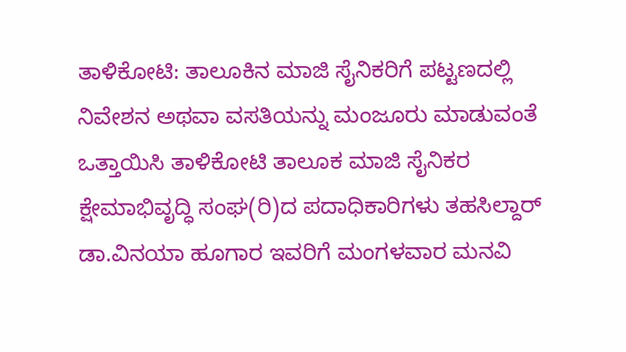ತಾಳಿಕೋಟಿ: ತಾಲೂಕಿನ ಮಾಜಿ ಸೈನಿಕರಿಗೆ ಪಟ್ಟಣದಲ್ಲಿ ನಿವೇಶನ ಅಥವಾ ವಸತಿಯನ್ನು ಮಂಜೂರು ಮಾಡುವಂತೆ ಒತ್ತಾಯಿಸಿ ತಾಳಿಕೋಟಿ ತಾಲೂಕ ಮಾಜಿ ಸೈನಿಕರ ಕ್ಷೇಮಾಭಿವೃದ್ಧಿ ಸಂಘ(ರಿ)ದ ಪದಾಧಿಕಾರಿಗಳು ತಹಸಿಲ್ದಾರ್ ಡಾ.ವಿನಯಾ ಹೂಗಾರ ಇವರಿಗೆ ಮಂಗಳವಾರ ಮನವಿ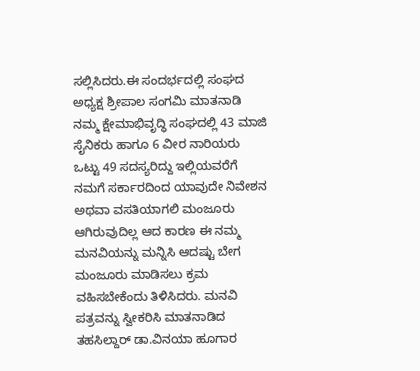ಸಲ್ಲಿಸಿದರು.ಈ ಸಂದರ್ಭದಲ್ಲಿ ಸಂಘದ ಅಧ್ಯಕ್ಷ ಶ್ರೀಪಾಲ ಸಂಗಮಿ ಮಾತನಾಡಿ ನಮ್ಮ ಕ್ಷೇಮಾಭಿವೃದ್ಧಿ ಸಂಘದಲ್ಲಿ 43 ಮಾಜಿ ಸೈನಿಕರು ಹಾಗೂ 6 ವೀರ ನಾರಿಯರು ಒಟ್ಟು 49 ಸದಸ್ಯರಿದ್ದು ಇಲ್ಲಿಯವರೆಗೆ ನಮಗೆ ಸರ್ಕಾರದಿಂದ ಯಾವುದೇ ನಿವೇಶನ ಅಥವಾ ವಸತಿಯಾಗಲಿ ಮಂಜೂರು ಆಗಿರುವುದಿಲ್ಲ ಆದ ಕಾರಣ ಈ ನಮ್ಮ ಮನವಿಯನ್ನು ಮನ್ನಿಸಿ ಆದಷ್ಟು ಬೇಗ ಮಂಜೂರು ಮಾಡಿಸಲು ಕ್ರಮ ವಹಿಸಬೇಕೆಂದು ತಿಳಿಸಿದರು. ಮನವಿ ಪತ್ರವನ್ನು ಸ್ವೀಕರಿಸಿ ಮಾತನಾಡಿದ ತಹಸಿಲ್ದಾರ್ ಡಾ.ವಿನಯಾ ಹೂಗಾರ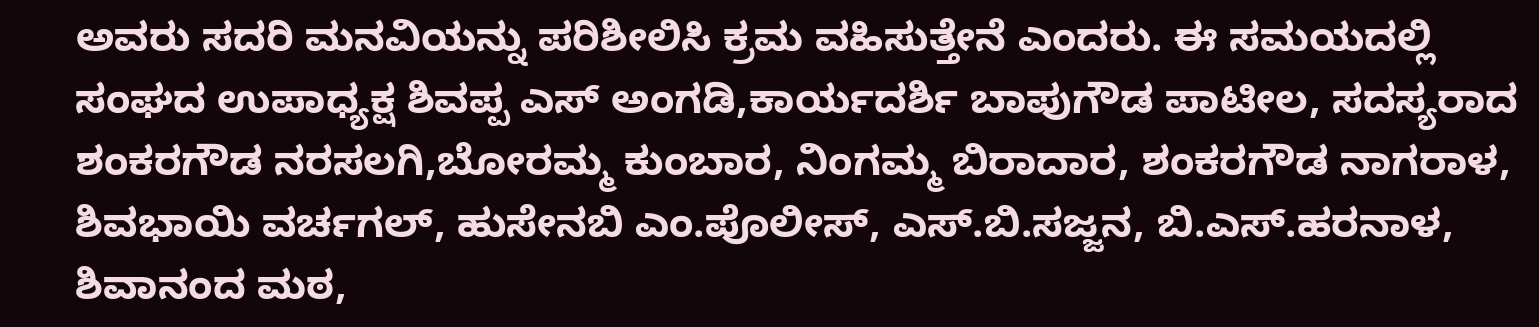ಅವರು ಸದರಿ ಮನವಿಯನ್ನು ಪರಿಶೀಲಿಸಿ ಕ್ರಮ ವಹಿಸುತ್ತೇನೆ ಎಂದರು. ಈ ಸಮಯದಲ್ಲಿ ಸಂಘದ ಉಪಾಧ್ಯಕ್ಷ ಶಿವಪ್ಪ ಎಸ್ ಅಂಗಡಿ,ಕಾರ್ಯದರ್ಶಿ ಬಾಪುಗೌಡ ಪಾಟೀಲ, ಸದಸ್ಯರಾದ ಶಂಕರಗೌಡ ನರಸಲಗಿ,ಬೋರಮ್ಮ ಕುಂಬಾರ, ನಿಂಗಮ್ಮ ಬಿರಾದಾರ, ಶಂಕರಗೌಡ ನಾಗರಾಳ, ಶಿವಭಾಯಿ ವರ್ಚಗಲ್, ಹುಸೇನಬಿ ಎಂ.ಪೊಲೀಸ್, ಎಸ್.ಬಿ.ಸಜ್ಜನ, ಬಿ.ಎಸ್.ಹರನಾಳ, ಶಿವಾನಂದ ಮಠ,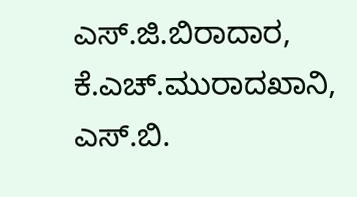ಎಸ್.ಜಿ.ಬಿರಾದಾರ, ಕೆ.ಎಚ್.ಮುರಾದಖಾನಿ, ಎಸ್.ಬಿ.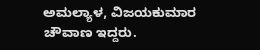ಅಮಲ್ಯಾಳ, ವಿಜಯಕುಮಾರ ಚೌವಾಣ ಇದ್ದರು.